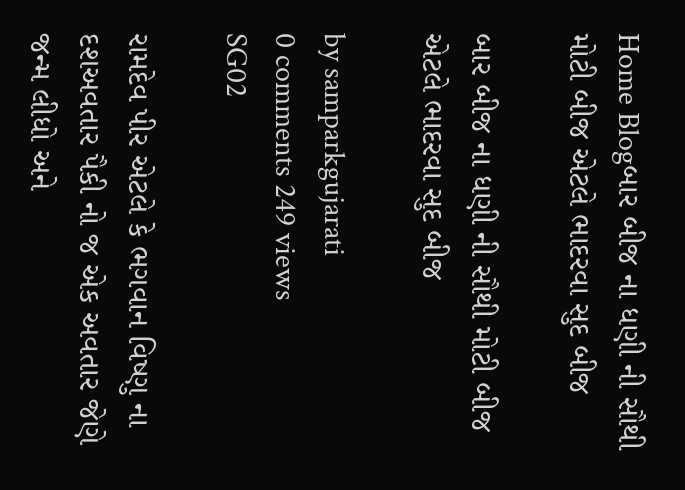Home Blogબાર બીજ ના ધણી ની સૌથી મોટી બીજ એટલે ભાદરવા સુદ બીજ

બાર બીજ ના ધણી ની સૌથી મોટી બીજ એટલે ભાદરવા સુદ બીજ

by samparkgujarati
0 comments 249 views
SG02

રામદેવ પીર એટલે કે ભગવાન વિષ્ણુ ના દશઅવતાર પૈકી નો જ એક અવતાર જેણે જન્મ લીધો અને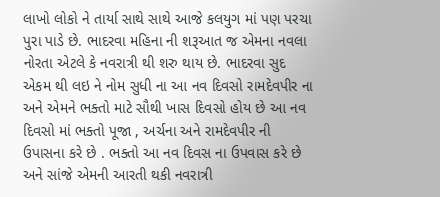લાખો લોકો ને તાર્યા સાથે સાથે આજે કલયુગ માં પણ પરચા પુરા પાડે છે. ભાદરવા મહિના ની શરૂઆત જ એમના નવલા નોરતા એટલે કે નવરાત્રી થી શરુ થાય છે. ભાદરવા સુદ એકમ થી લઇ ને નોમ સુધી ના આ નવ દિવસો રામદેવપીર ના અને એમને ભક્તો માટે સૌથી ખાસ દિવસો હોય છે આ નવ દિવસો માં ભક્તો પૂજા , અર્ચના અને રામદેવપીર ની ઉપાસના કરે છે . ભક્તો આ નવ દિવસ ના ઉપવાસ કરે છે અને સાંજે એમની આરતી થકી નવરાત્રી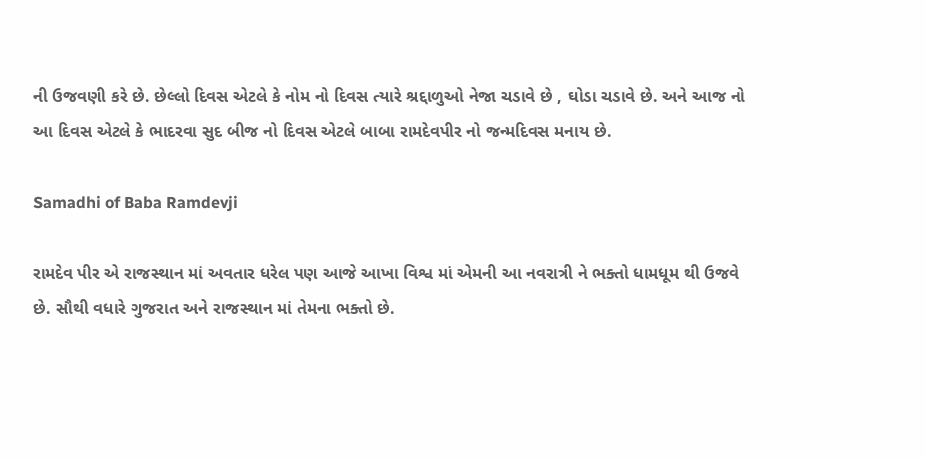ની ઉજવણી કરે છે. છેલ્લો દિવસ એટલે કે નોમ નો દિવસ ત્યારે શ્રદ્દાળુઓ નેજા ચડાવે છે , ઘોડા ચડાવે છે. અને આજ નો આ દિવસ એટલે કે ભાદરવા સુદ બીજ નો દિવસ એટલે બાબા રામદેવપીર નો જન્મદિવસ મનાય છે.

Samadhi of Baba Ramdevji

રામદેવ પીર એ રાજસ્થાન માં અવતાર ધરેલ પણ આજે આખા વિશ્વ માં એમની આ નવરાત્રી ને ભક્તો ધામધૂમ થી ઉજવે છે. સૌથી વધારે ગુજરાત અને રાજસ્થાન માં તેમના ભક્તો છે.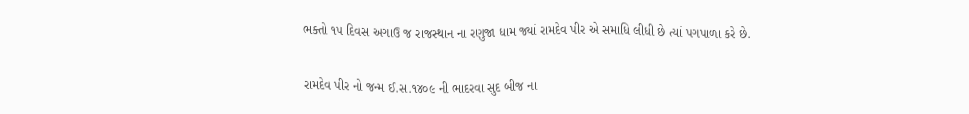ભક્તો ૧૫ દિવસ અગાઉ જ રાજસ્થાન ના રણુજા ધામ જ્યાં રામદેવ પીર એ સમાધિ લીધી છે ત્યાં પગપાળા કરે છે.

રામદેવ પીર નો જન્મ ઈ.સ.૧૪૦૯ ની ભાદરવા સુદ બીજ ના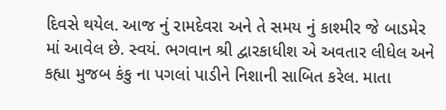દિવસે થયેલ. આજ નું રામદેવરા અને તે સમય નું કાશ્મીર જે બાડમેર માં આવેલ છે. સ્વયં. ભગવાન શ્રી દ્વારકાધીશ એ અવતાર લીધેલ અને કહ્યા મુજબ કંકુ ના પગલાં પાડીને નિશાની સાબિત કરેલ. માતા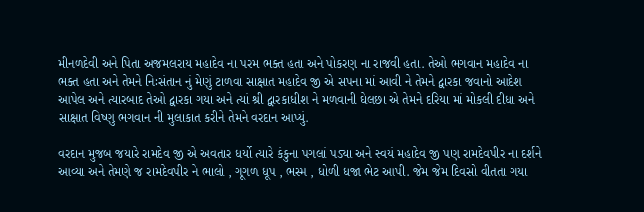મીનળદેવી અને પિતા અજમલરાય મહાદેવ ના પરમ ભક્ત હતા અને પોકરણ ના રાજવી હતા. તેઓ ભગવાન મહાદેવ ના ભક્ત હતા અને તેમને નિઃસંતાન નું મેણું ટાળવા સાક્ષાત મહાદેવ જી એ સપના માં આવી ને તેમને દ્વારકા જવાનો આદેશ આપેલ અને ત્યારબાદ તેઓ દ્વારકા ગયા અને ત્યાં શ્રી દ્વારકાધીશ ને મળવાની ઘેલછા એ તેમને દરિયા માં મોકલી દીધા અને સાક્ષાત વિષ્ણુ ભગવાન ની મુલાકાત કરીને તેમને વરદાન આપ્યું.

વરદાન મુજબ જયારે રામદેવ જી એ અવતાર ધર્યો ત્યારે કંકુના પગલાં પડ્યા અને સ્વયં મહાદેવ જી પણ રામદેવપીર ના દર્શને આવ્યા અને તેમણે જ રામદેવપીર ને ભાલો , ગૂગળ ધૂપ , ભસ્મ , ધોળી ધજા ભેટ આપી. જેમ જેમ દિવસો વીતતા ગયા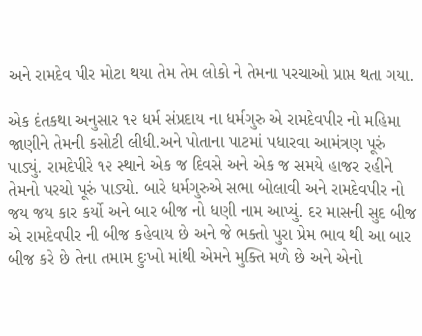અને રામદેવ પીર મોટા થયા તેમ તેમ લોકો ને તેમના પરચાઓ પ્રાપ્ત થતા ગયા.

એક દંતકથા અનુસાર ૧૨ ધર્મ સંપ્રદાય ના ધર્મગુરુ એ રામદેવપીર નો મહિમા જાણીને તેમની કસોટી લીધી.અને પોતાના પાટમાં પધારવા આમંત્રણ પૂરું પાડ્યું. રામદેપીરે ૧૨ સ્થાને એક જ દિવસે અને એક જ સમયે હાજર રહીને તેમનો પરચો પૂરું પાડ્યો. બારે ધર્મગુરુએ સભા બોલાવી અને રામદેવપીર નો જય જય કાર કર્યો અને બાર બીજ નો ધણી નામ આપ્યું. દર માસની સુદ બીજ એ રામદેવપીર ની બીજ કહેવાય છે અને જે ભક્તો પુરા પ્રેમ ભાવ થી આ બાર બીજ કરે છે તેના તમામ દુઃખો માંથી એમને મુક્તિ મળે છે અને એનો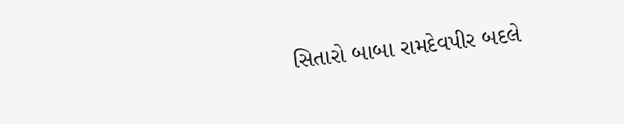સિતારો બાબા રામદેવપીર બદલે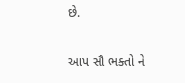છે.

આપ સૌ ભક્તો ને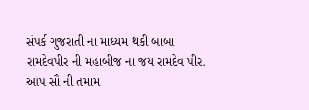સંપર્ક ગુજરાતી ના માધ્યમ થકી બાબા રામદેવપીર ની મહાબીજ ના જય રામદેવ પીર. આપ સૌ ની તમામ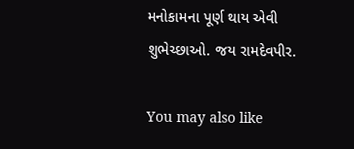મનોકામના પૂર્ણ થાય એવી શુભેચ્છાઓ. જય રામદેવપીર.

You may also like